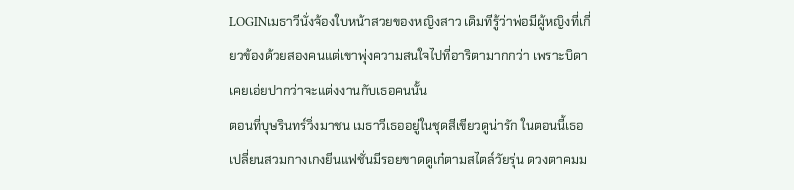LOGINเมธาวีนั่งจ้องใบหน้าสวยของหญิงสาว เดิมทีรู้ว่าพ่อมีผู้หญิงที่เกี่ยวข้องด้วยสองคนแต่เขาพุ่งความสนใจไปที่อาริตามากกว่า เพราะบิดาเคยเอ่ยปากว่าจะแต่งงานกับเธอคนนั้น
ตอนที่บุษรินทร์วิ่งมาชน เมธาวีเธออยู่ในชุดสีเขียวดูน่ารัก ในตอนนี้เธอเปลี่ยนสวมกางเกงยีนแฟชั่นมีรอยขาดดูเก๋ตามสไตล์วัยรุ่น ดวงตาคมม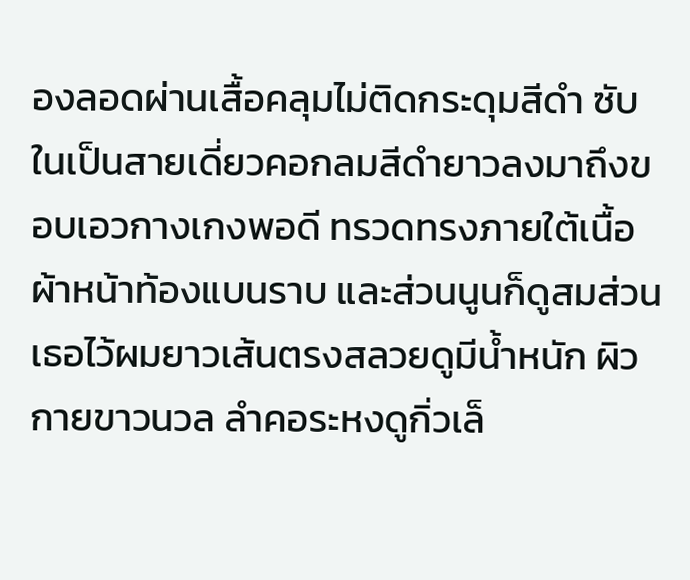องลอดผ่านเสื้อคลุมไม่ติดกระดุมสีดำ ซับในเป็นสายเดี่ยวคอกลมสีดำยาวลงมาถึงขอบเอวกางเกงพอดี ทรวดทรงภายใต้เนื้อผ้าหน้าท้องแบนราบ และส่วนนูนก็ดูสมส่วน
เธอไว้ผมยาวเส้นตรงสลวยดูมีน้ำหนัก ผิวกายขาวนวล ลำคอระหงดูกิ่วเล็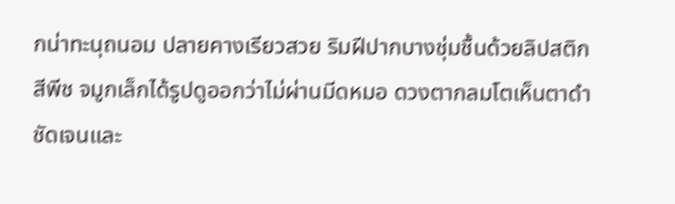กน่าทะนุถนอม ปลายคางเรียวสวย ริมฝีปากบางชุ่มชื้นด้วยลิปสติกสีพีช จมูกเล็กได้รูปดูออกว่าไม่ผ่านมีดหมอ ดวงตากลมโตเห็นตาดำชัดเจนและ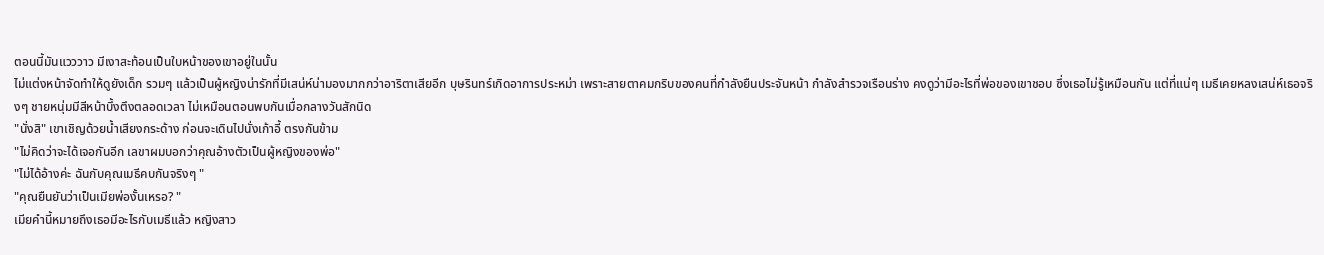ตอนนี้มันแวววาว มีเงาสะท้อนเป็นใบหน้าของเขาอยู่ในนั้น
ไม่แต่งหน้าจัดทำให้ดูยังเด็ก รวมๆ แล้วเป็นผู้หญิงน่ารักที่มีเสน่ห์น่ามองมากกว่าอาริตาเสียอีก บุษรินทร์เกิดอาการประหม่า เพราะสายตาคมกริบของคนที่กำลังยืนประจันหน้า กำลังสำรวจเรือนร่าง คงดูว่ามีอะไรที่พ่อของเขาชอบ ซึ่งเธอไม่รู้เหมือนกัน แต่ที่แน่ๆ เมธีเคยหลงเสน่ห์เธอจริงๆ ชายหนุ่มมีสีหน้าบึ้งตึงตลอดเวลา ไม่เหมือนตอนพบกันเมื่อกลางวันสักนิด
"นั่งสิ" เขาเชิญด้วยน้ำเสียงกระด้าง ก่อนจะเดินไปนั่งเก้าอี้ ตรงกันข้าม
"ไม่คิดว่าจะได้เจอกันอีก เลขาผมบอกว่าคุณอ้างตัวเป็นผู้หญิงของพ่อ"
"ไม่ได้อ้างค่ะ ฉันกับคุณเมธีคบกันจริงๆ "
"คุณยืนยันว่าเป็นเมียพ่องั้นเหรอ? "
เมียคำนี้หมายถึงเธอมีอะไรกับเมธีแล้ว หญิงสาว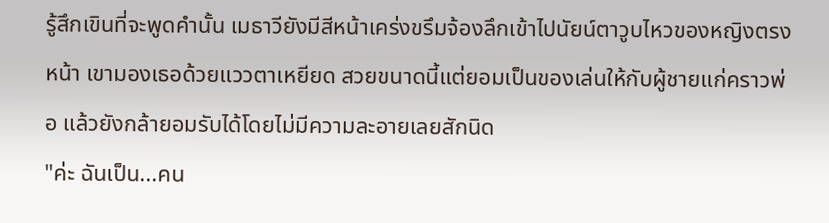รู้สึกเขินที่จะพูดคำนั้น เมธาวียังมีสีหน้าเคร่งขรึมจ้องลึกเข้าไปนัยน์ตาวูบไหวของหญิงตรงหน้า เขามองเธอด้วยแววตาเหยียด สวยขนาดนี้แต่ยอมเป็นของเล่นให้กับผู้ชายแก่คราวพ่อ แล้วยังกล้ายอมรับได้โดยไม่มีความละอายเลยสักนิด
"ค่ะ ฉันเป็น...คน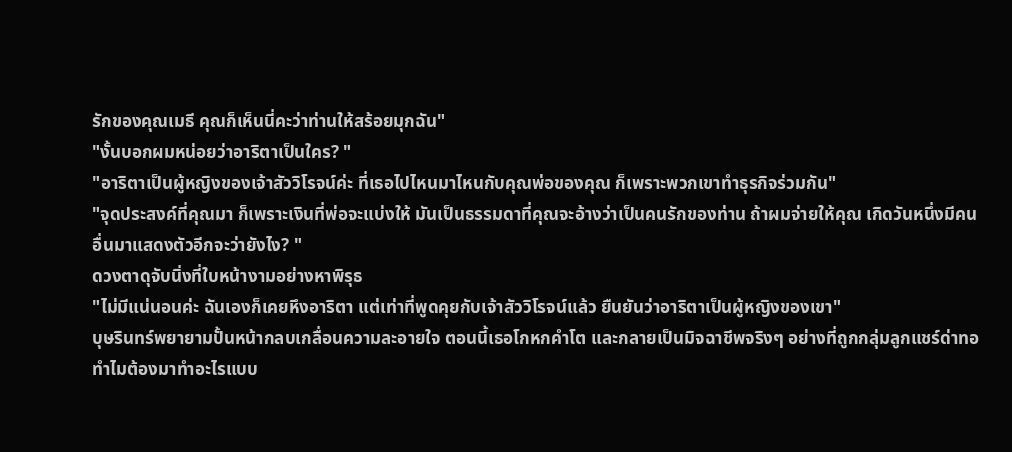รักของคุณเมธี คุณก็เห็นนี่คะว่าท่านให้สร้อยมุกฉัน"
"งั้นบอกผมหน่อยว่าอาริตาเป็นใคร? "
"อาริตาเป็นผู้หญิงของเจ้าสัววิโรจน์ค่ะ ที่เธอไปไหนมาไหนกับคุณพ่อของคุณ ก็เพราะพวกเขาทำธุรกิจร่วมกัน"
"จุดประสงค์ที่คุณมา ก็เพราะเงินที่พ่อจะแบ่งให้ มันเป็นธรรมดาที่คุณจะอ้างว่าเป็นคนรักของท่าน ถ้าผมจ่ายให้คุณ เกิดวันหนึ่งมีคนอื่นมาแสดงตัวอีกจะว่ายังไง? "
ดวงตาดุจับนิ่งที่ใบหน้างามอย่างหาพิรุธ
"ไม่มีแน่นอนค่ะ ฉันเองก็เคยหึงอาริตา แต่เท่าที่พูดคุยกับเจ้าสัววิโรจน์แล้ว ยืนยันว่าอาริตาเป็นผู้หญิงของเขา"
บุษรินทร์พยายามปั้นหน้ากลบเกลื่อนความละอายใจ ตอนนี้เธอโกหกคำโต และกลายเป็นมิจฉาชีพจริงๆ อย่างที่ถูกกลุ่มลูกแชร์ด่าทอ ทำไมต้องมาทำอะไรแบบ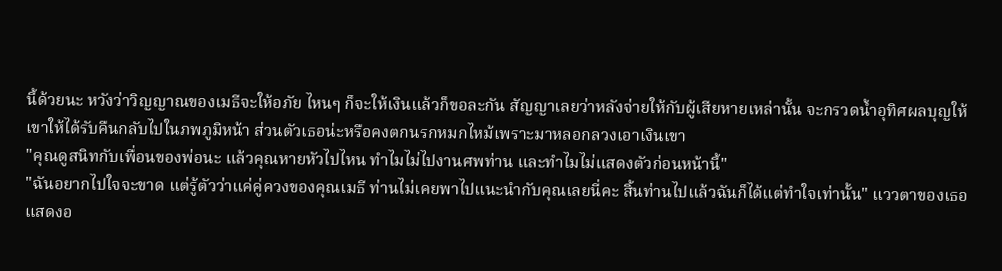นี้ด้วยนะ หวังว่าวิญญาณของเมธีจะให้อภัย ไหนๆ ก็จะให้เงินแล้วก็ขอละกัน สัญญาเลยว่าหลังจ่ายให้กับผู้เสียหายเหล่านั้น จะกรวดน้ำอุทิศผลบุญให้เขาให้ได้รับคืนกลับไปในภพภูมิหน้า ส่วนตัวเธอน่ะหรือคงตกนรกหมกไหม้เพราะมาหลอกลวงเอาเงินเขา
"คุณดูสนิทกับเพื่อนของพ่อนะ แล้วคุณหายหัวไปไหน ทำไมไม่ไปงานศพท่าน และทำไมไม่แสดงตัวก่อนหน้านี้"
"ฉันอยากไปใจจะขาด แต่รู้ตัวว่าแค่คู่ควงของคุณเมธี ท่านไม่เคยพาไปแนะนำกับคุณเลยนี่คะ สิ้นท่านไปแล้วฉันก็ได้แต่ทำใจเท่านั้น" แววตาของเธอแสดงอ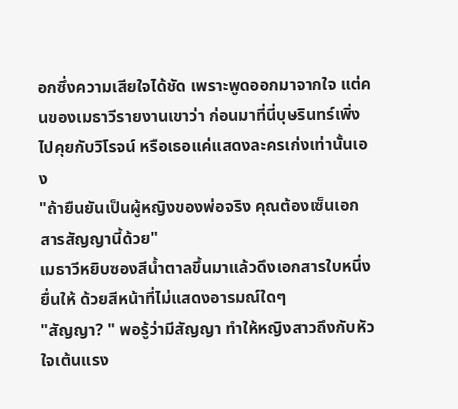อกซึ่งความเสียใจได้ชัด เพราะพูดออกมาจากใจ แต่คนของเมธาวีรายงานเขาว่า ก่อนมาที่นี่บุษรินทร์เพิ่งไปคุยกับวิโรจน์ หรือเธอแค่แสดงละครเก่งเท่านั้นเอง
"ถ้ายืนยันเป็นผู้หญิงของพ่อจริง คุณต้องเซ็นเอกสารสัญญานี้ด้วย"
เมธาวีหยิบซองสีน้ำตาลขึ้นมาแล้วดึงเอกสารใบหนึ่งยื่นให้ ด้วยสีหน้าที่ไม่แสดงอารมณ์ใดๆ
"สัญญา? " พอรู้ว่ามีสัญญา ทำให้หญิงสาวถึงกับหัวใจเต้นแรง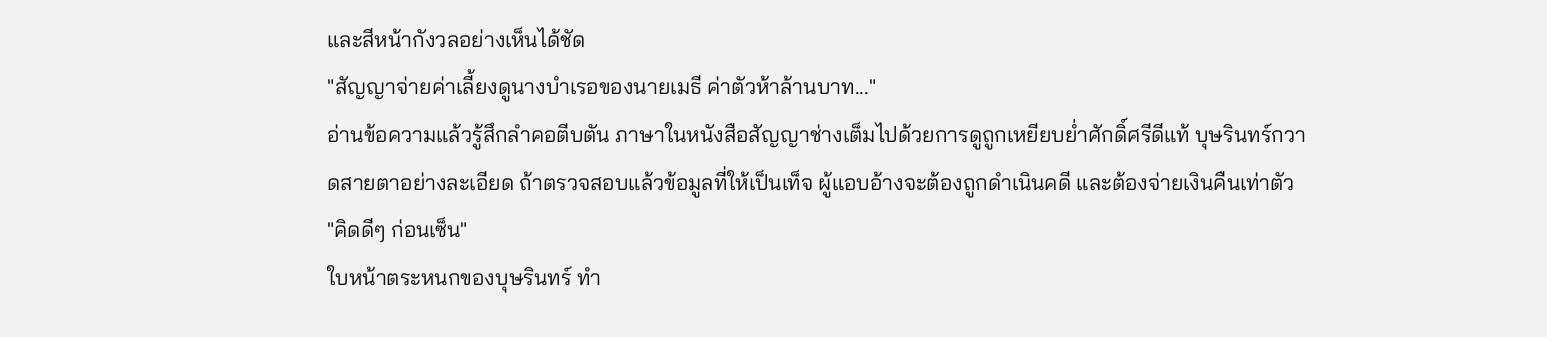และสีหน้ากังวลอย่างเห็นได้ชัด
"สัญญาจ่ายค่าเลี้ยงดูนางบำเรอของนายเมธี ค่าตัวห้าล้านบาท..."
อ่านข้อความแล้วรู้สึกลำคอตีบตัน ภาษาในหนังสือสัญญาช่างเต็มไปด้วยการดูถูกเหยียบย่ำศักดิ์ศรีดีแท้ บุษรินทร์กวาดสายตาอย่างละเอียด ถ้าตรวจสอบแล้วข้อมูลที่ให้เป็นเท็จ ผู้แอบอ้างจะต้องถูกดำเนินคดี และต้องจ่ายเงินคืนเท่าตัว
"คิดดีๆ ก่อนเซ็น"
ใบหน้าตระหนกของบุษรินทร์ ทำ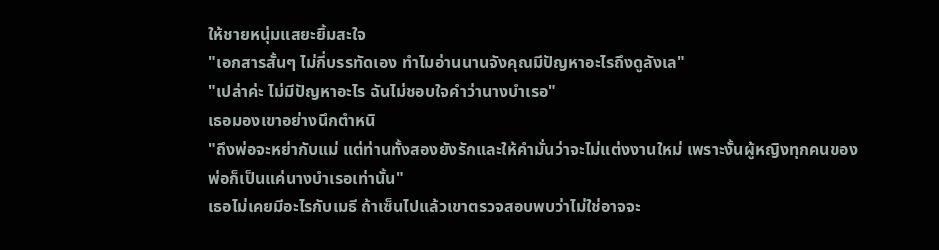ให้ชายหนุ่มแสยะยิ้มสะใจ
"เอกสารสั้นๆ ไม่กี่บรรทัดเอง ทำไมอ่านนานจังคุณมีปัญหาอะไรถึงดูลังเล"
"เปล่าค่ะ ไม่มีปัญหาอะไร ฉันไม่ชอบใจคำว่านางบำเรอ"
เธอมองเขาอย่างนึกตำหนิ
"ถึงพ่อจะหย่ากับแม่ แต่ท่านทั้งสองยังรักและให้คำมั่นว่าจะไม่แต่งงานใหม่ เพราะงั้นผู้หญิงทุกคนของพ่อก็เป็นแค่นางบำเรอเท่านั้น"
เธอไม่เคยมีอะไรกับเมธี ถ้าเซ็นไปแล้วเขาตรวจสอบพบว่าไม่ใช่อาจจะ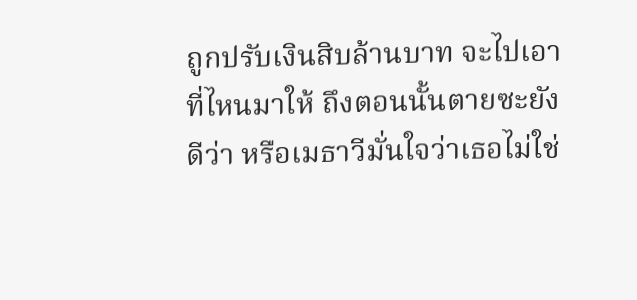ถูกปรับเงินสิบล้านบาท จะไปเอาที่ไหนมาให้ ถึงตอนนั้นตายซะยังดีว่า หรือเมธาวีมั่นใจว่าเธอไม่ใช่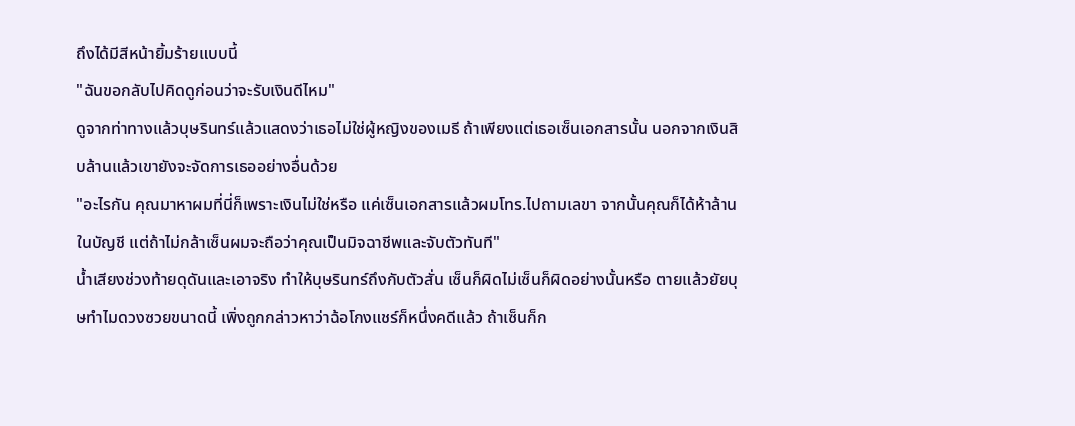ถึงได้มีสีหน้ายิ้มร้ายแบบนี้
"ฉันขอกลับไปคิดดูก่อนว่าจะรับเงินดีไหม"
ดูจากท่าทางแล้วบุษรินทร์แล้วแสดงว่าเธอไม่ใช่ผู้หญิงของเมธี ถ้าเพียงแต่เธอเซ็นเอกสารนั้น นอกจากเงินสิบล้านแล้วเขายังจะจัดการเธออย่างอื่นด้วย
"อะไรกัน คุณมาหาผมที่นี่ก็เพราะเงินไม่ใช่หรือ แค่เซ็นเอกสารแล้วผมโทร.ไปถามเลขา จากนั้นคุณก็ได้ห้าล้านในบัญชี แต่ถ้าไม่กล้าเซ็นผมจะถือว่าคุณเป็นมิจฉาชีพและจับตัวทันที"
น้ำเสียงช่วงท้ายดุดันและเอาจริง ทำให้บุษรินทร์ถึงกับตัวสั่น เซ็นก็ผิดไม่เซ็นก็ผิดอย่างนั้นหรือ ตายแล้วยัยบุษทำไมดวงซวยขนาดนี้ เพิ่งถูกกล่าวหาว่าฉ้อโกงแชร์ก็หนึ่งคดีแล้ว ถ้าเซ็นก็ก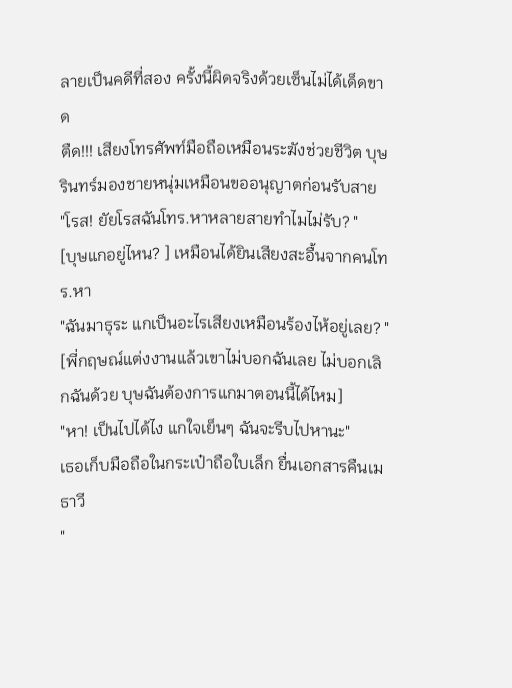ลายเป็นคดีที่สอง ครั้งนี้ผิดจริงด้วยเซ็นไม่ได้เด็ดขาด
ตืด!!! เสียงโทรศัพท์มือถือเหมือนระฆังช่วยชีวิต บุษรินทร์มองชายหนุ่มเหมือนขออนุญาตก่อนรับสาย
"โรส! ยัยโรสฉันโทร.หาหลายสายทำไมไม่รับ? "
[บุษแกอยู่ไหน? ] เหมือนได้ยินเสียงสะอื้นจากคนโทร.หา
"ฉันมาธุระ แกเป็นอะไรเสียงเหมือนร้องไห้อยู่เลย? "
[พี่กฤษณ์แต่งงานแล้วเขาไม่บอกฉันเลย ไม่บอกเลิกฉันด้วย บุษฉันต้องการแกมาตอนนี้ได้ไหม]
"หา! เป็นไปได้ไง แกใจเย็นๆ ฉันจะรีบไปหานะ"
เธอเก็บมือถือในกระเป๋าถือใบเล็ก ยื่นเอกสารคืนเมธาวี
"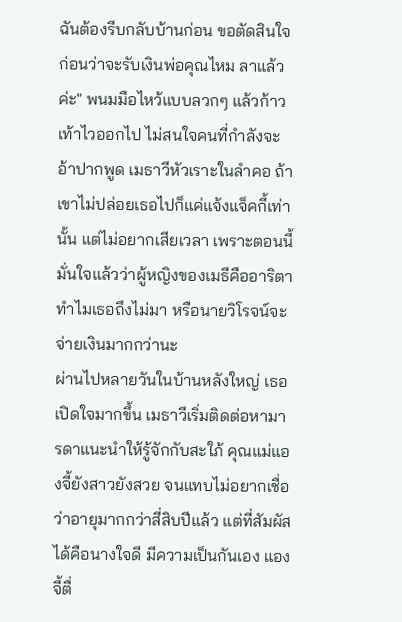ฉันต้องรีบกลับบ้านก่อน ขอตัดสินใจก่อนว่าจะรับเงินพ่อคุณไหม ลาแล้วค่ะ" พนมมือไหว้แบบลวกๆ แล้วก้าวเท้าไวออกไป ไม่สนใจคนที่กำลังจะอ้าปากพูด เมธาวีหัวเราะในลำคอ ถ้าเขาไม่ปล่อยเธอไปก็แค่แจ้งแจ็คกี้เท่านั้น แต่ไม่อยากเสียเวลา เพราะตอนนี้มั่นใจแล้วว่าผู้หญิงของเมธีคืออาริตา ทำไมเธอถึงไม่มา หรือนายวิโรจน์จะจ่ายเงินมากกว่านะ
ผ่านไปหลายวันในบ้านหลังใหญ่ เธอเปิดใจมากขึ้น เมธาวีเริ่มติดต่อหามารดาแนะนำให้รู้จักกับสะใภ้ คุณแม่แองจี้ยังสาวยังสวย จนแทบไม่อยากเชื่อว่าอายุมากกว่าสี่สิบปีแล้ว แต่ที่สัมผัสได้คือนางใจดี มีความเป็นกันเอง แองจี้ตื่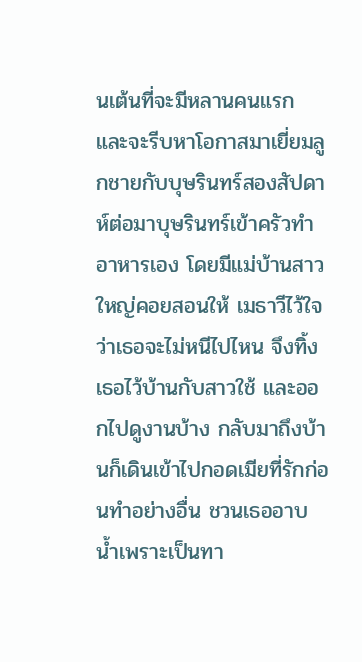นเต้นที่จะมีหลานคนแรก และจะรีบหาโอกาสมาเยี่ยมลูกชายกับบุษรินทร์สองสัปดาห์ต่อมาบุษรินทร์เข้าครัวทำอาหารเอง โดยมีแม่บ้านสาวใหญ่คอยสอนให้ เมธาวีไว้ใจว่าเธอจะไม่หนีไปไหน จึงทิ้งเธอไว้บ้านกับสาวใช้ และออกไปดูงานบ้าง กลับมาถึงบ้านก็เดินเข้าไปกอดเมียที่รักก่อนทำอย่างอื่น ชวนเธออาบน้ำเพราะเป็นทา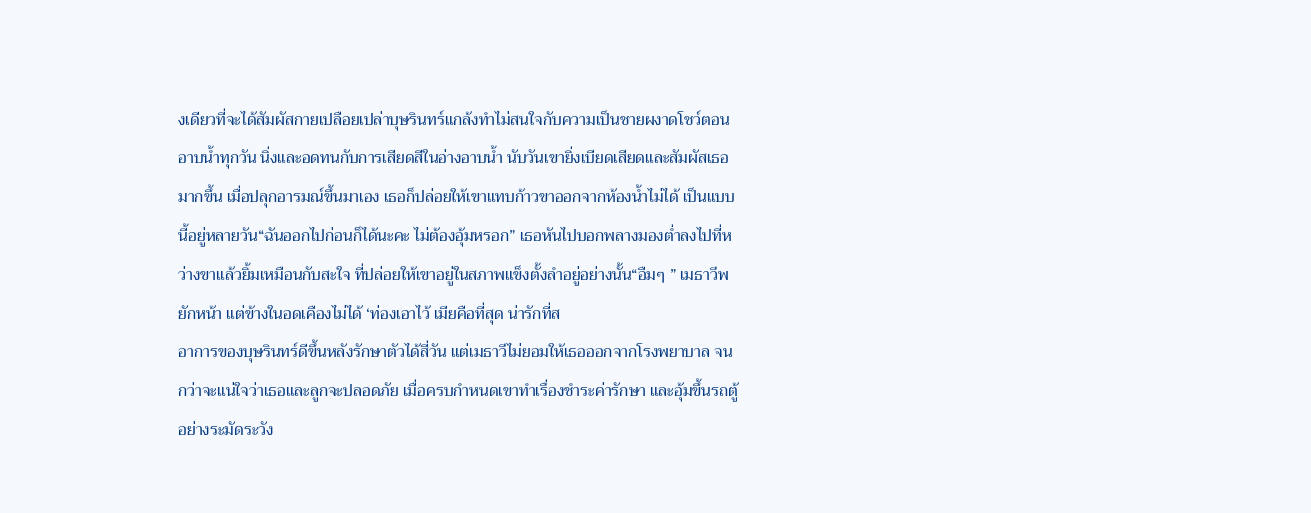งเดียวที่จะได้สัมผัสกายเปลือยเปล่าบุษรินทร์แกล้งทำไม่สนใจกับความเป็นชายผงาดโชว์ตอนอาบน้ำทุกวัน นิ่งและอดทนกับการเสียดสีในอ่างอาบน้ำ นับวันเขายิ่งเบียดเสียดและสัมผัสเธอมากขึ้น เมื่อปลุกอารมณ์ขึ้นมาเอง เธอก็ปล่อยให้เขาแทบก้าวขาออกจากห้องน้ำไม่ได้ เป็นแบบนี้อยู่หลายวัน“ฉันออกไปก่อนก็ได้นะคะ ไม่ต้องอุ้มหรอก” เธอหันไปบอกพลางมองต่ำลงไปที่หว่างขาแล้วยิ้มเหมือนกับสะใจ ที่ปล่อยให้เขาอยู่ในสภาพแข็งตั้งลำอยู่อย่างนั้น“อืมๆ ” เมธาวีพยักหน้า แต่ข้างในอดเคืองไม่ได้ ‘ท่องเอาไว้ เมียคือที่สุด น่ารักที่ส
อาการของบุษรินทร์ดีขึ้นหลังรักษาตัวได้สี่วัน แต่เมธาวีไม่ยอมให้เธอออกจากโรงพยาบาล จนกว่าจะแน่ใจว่าเธอและลูกจะปลอดภัย เมื่อครบกำหนดเขาทำเรื่องชำระค่ารักษา และอุ้มขึ้นรถตู้อย่างระมัดระวัง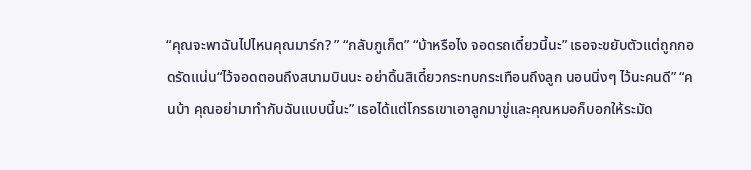“คุณจะพาฉันไปไหนคุณมาร์ก? ” “กลับภูเก็ต” “บ้าหรือไง จอดรถเดี๋ยวนี้นะ” เธอจะขยับตัวแต่ถูกกอดรัดแน่น“ไว้จอดตอนถึงสนามบินนะ อย่าดิ้นสิเดี๋ยวกระทบกระเทือนถึงลูก นอนนิ่งๆ ไว้นะคนดี” “คนบ้า คุณอย่ามาทำกับฉันแบบนี้นะ” เธอได้แต่โกรธเขาเอาลูกมาขู่และคุณหมอก็บอกให้ระมัด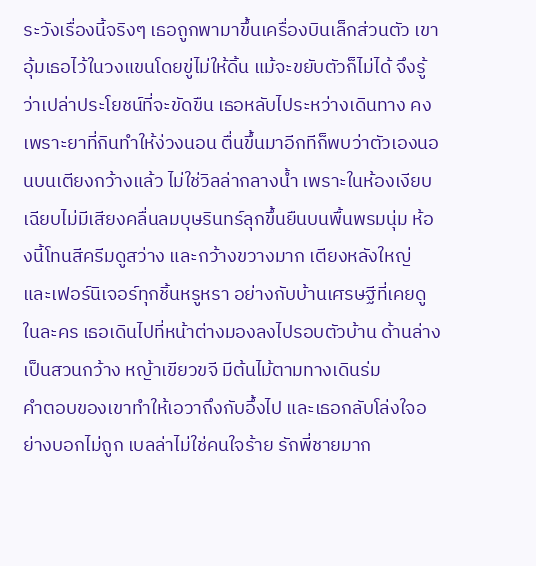ระวังเรื่องนี้จริงๆ เธอถูกพามาขึ้นเครื่องบินเล็กส่วนตัว เขาอุ้มเธอไว้ในวงแขนโดยขู่ไม่ให้ดิ้น แม้จะขยับตัวก็ไม่ได้ จึงรู้ว่าเปล่าประโยชน์ที่จะขัดขืน เธอหลับไประหว่างเดินทาง คงเพราะยาที่กินทำให้ง่วงนอน ตื่นขึ้นมาอีกทีก็พบว่าตัวเองนอนบนเตียงกว้างแล้ว ไม่ใช่วิลล่ากลางน้ำ เพราะในห้องเงียบเฉียบไม่มีเสียงคลื่นลมบุษรินทร์ลุกขึ้นยืนบนพื้นพรมนุ่ม ห้องนี้โทนสีครีมดูสว่าง และกว้างขวางมาก เตียงหลังใหญ่ และเฟอร์นิเจอร์ทุกชิ้นหรูหรา อย่างกับบ้านเศรษฐีที่เคยดูในละคร เธอเดินไปที่หน้าต่างมองลงไปรอบตัวบ้าน ด้านล่างเป็นสวนกว้าง หญ้าเขียวขจี มีต้นไม้ตามทางเดินร่ม
คำตอบของเขาทำให้เอวาถึงกับอึ้งไป และเธอกลับโล่งใจอย่างบอกไม่ถูก เบลล่าไม่ใช่คนใจร้าย รักพี่ชายมาก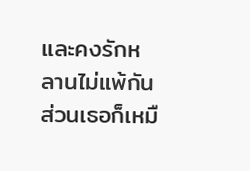และคงรักหลานไม่แพ้กัน ส่วนเธอก็เหมื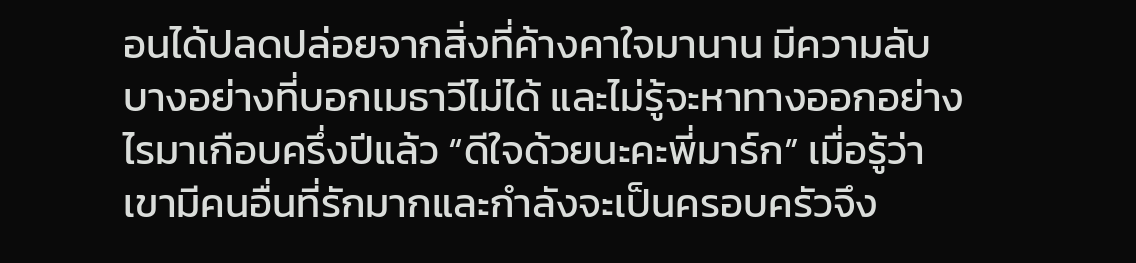อนได้ปลดปล่อยจากสิ่งที่ค้างคาใจมานาน มีความลับบางอย่างที่บอกเมธาวีไม่ได้ และไม่รู้จะหาทางออกอย่างไรมาเกือบครึ่งปีแล้ว “ดีใจด้วยนะคะพี่มาร์ก” เมื่อรู้ว่าเขามีคนอื่นที่รักมากและกำลังจะเป็นครอบครัวจึง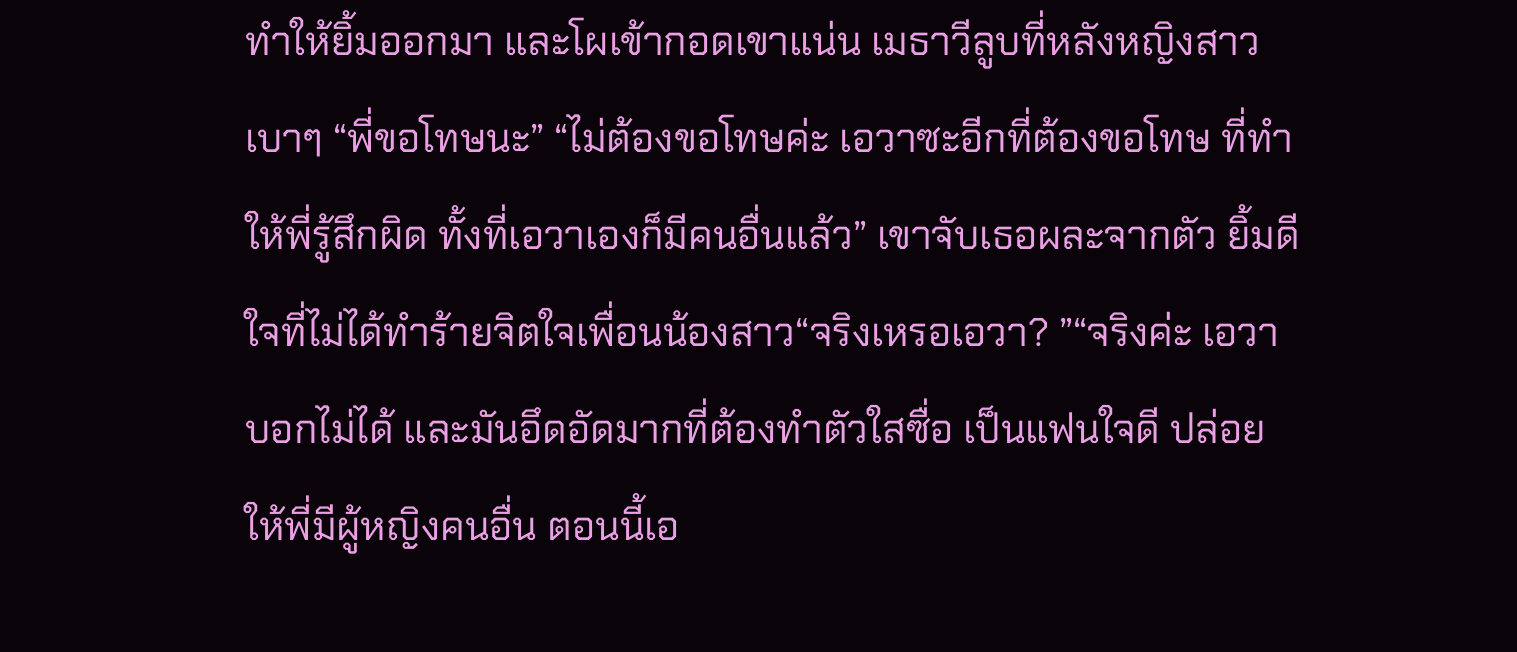ทำให้ยิ้มออกมา และโผเข้ากอดเขาแน่น เมธาวีลูบที่หลังหญิงสาวเบาๆ “พี่ขอโทษนะ” “ไม่ต้องขอโทษค่ะ เอวาซะอีกที่ต้องขอโทษ ที่ทำให้พี่รู้สึกผิด ทั้งที่เอวาเองก็มีคนอื่นแล้ว” เขาจับเธอผละจากตัว ยิ้มดีใจที่ไม่ได้ทำร้ายจิตใจเพื่อนน้องสาว“จริงเหรอเอวา? ”“จริงค่ะ เอวาบอกไม่ได้ และมันอึดอัดมากที่ต้องทำตัวใสซื่อ เป็นแฟนใจดี ปล่อยให้พี่มีผู้หญิงคนอื่น ตอนนี้เอ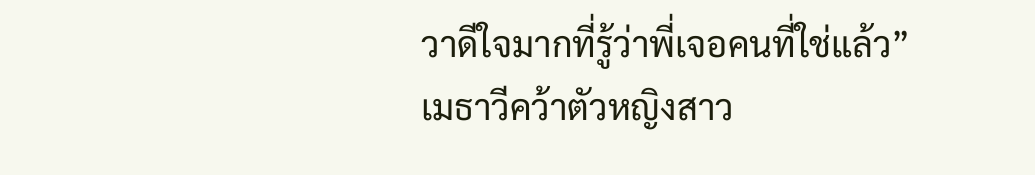วาดีใจมากที่รู้ว่าพี่เจอคนที่ใช่แล้ว” เมธาวีคว้าตัวหญิงสาว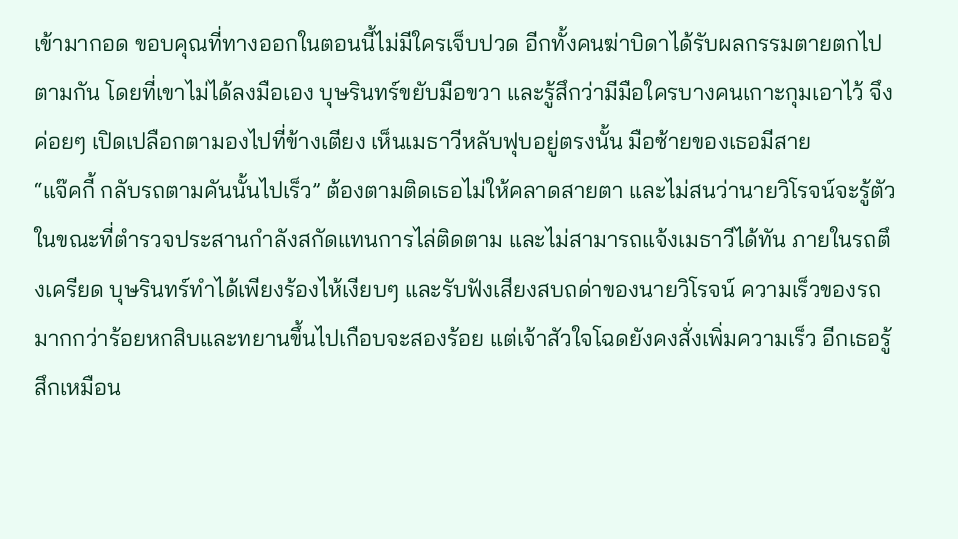เข้ามากอด ขอบคุณที่ทางออกในตอนนี้ไม่มีใครเจ็บปวด อีกทั้งคนฆ่าบิดาได้รับผลกรรมตายตกไปตามกัน โดยที่เขาไม่ได้ลงมือเอง บุษรินทร์ขยับมือขวา และรู้สึกว่ามีมือใครบางคนเกาะกุมเอาไว้ จึงค่อยๆ เปิดเปลือกตามองไปที่ข้างเตียง เห็นเมธาวีหลับฟุบอยู่ตรงนั้น มือซ้ายของเธอมีสาย
“แจ๊คกี้ กลับรถตามคันนั้นไปเร็ว” ต้องตามติดเธอไม่ให้คลาดสายตา และไม่สนว่านายวิโรจน์จะรู้ตัว ในขณะที่ตำรวจประสานกำลังสกัดแทนการไล่ติดตาม และไม่สามารถแจ้งเมธาวีได้ทัน ภายในรถตึงเครียด บุษรินทร์ทำได้เพียงร้องไห้เงียบๆ และรับฟังเสียงสบถด่าของนายวิโรจน์ ความเร็วของรถมากกว่าร้อยหกสิบและทยานขึ้นไปเกือบจะสองร้อย แต่เจ้าสัวใจโฉดยังคงสั่งเพิ่มความเร็ว อีกเธอรู้สึกเหมือน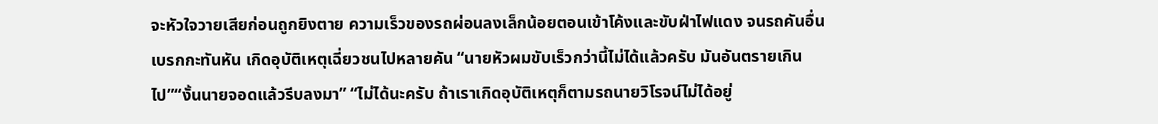จะหัวใจวายเสียก่อนถูกยิงตาย ความเร็วของรถผ่อนลงเล็กน้อยตอนเข้าโค้งและขับฝ่าไฟแดง จนรถคันอื่นเบรกกะทันหัน เกิดอุบัติเหตุเฉี่ยวชนไปหลายคัน “นายหัวผมขับเร็วกว่านี้ไม่ได้แล้วครับ มันอันตรายเกินไป”“งั้นนายจอดแล้วรีบลงมา” “ไม่ได้นะครับ ถ้าเราเกิดอุบัติเหตุก็ตามรถนายวิโรจน์ไม่ได้อยู่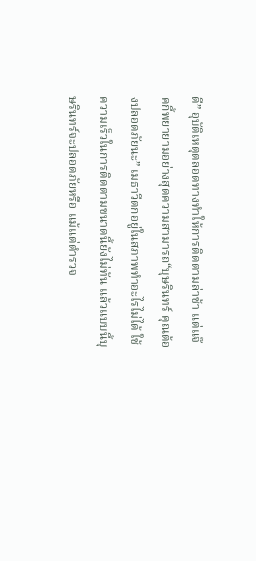ดี” อุบัติเหตุตลอดทางทำให้การติดตามล่าช้า แต่แจ๊คกี้พยายามอย่างสุดความสามารถ“บุษรินทร์ คุณต้องปลอดภัยนะ” เมธาวีตกอยู่ในสภาพทำอะไรไม่ได้ ใช้ความเร็วในการติดตามขนาดนี้ยังไม่ทัน แล้วแบบนี้บุษรินทร์จะปลอดภัยหรือ แม้แต่ตำรวจ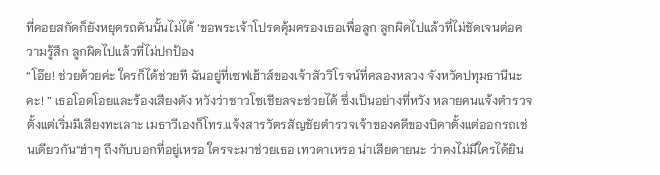ที่คอยสกัดก็ยังหยุดรถคันนั้นไม่ได้ ‘ขอพระเจ้าโปรดคุ้มครองเธอเพื่อลูก ลูกผิดไปแล้วที่ไม่ชัดเจนต่อความรู้สึก ลูกผิดไปแล้วที่ไม่ปกป้อง
“โอ๊ย! ช่วยด้วยค่ะ ใครก็ได้ช่วยที ฉันอยู่ที่เซฟเฮ้าส์ของเจ้าสัววิโรจน์ที่คลองหลวง จังหวัดปทุมธานีนะคะ! ” เธอโอดโอยและร้องเสียงดัง หวังว่าชาวโซเชียลจะช่วยได้ ซึ่งเป็นอย่างที่หวัง หลายคนแจ้งตำรวจตั้งแต่เริ่มมีเสียงทะเลาะ เมธาวีเองก็โทร.แจ้งสารวัตรสัญชัยตำรวจเจ้าของคดีของบิดาตั้งแต่ออกรถเช่นเดียวกัน“ฮ่าๆ ถึงกับบอกที่อยู่เหรอ ใครจะมาช่วยเธอ เทวดาเหรอ น่าเสียดายนะ ว่าคงไม่มีใครได้ยิน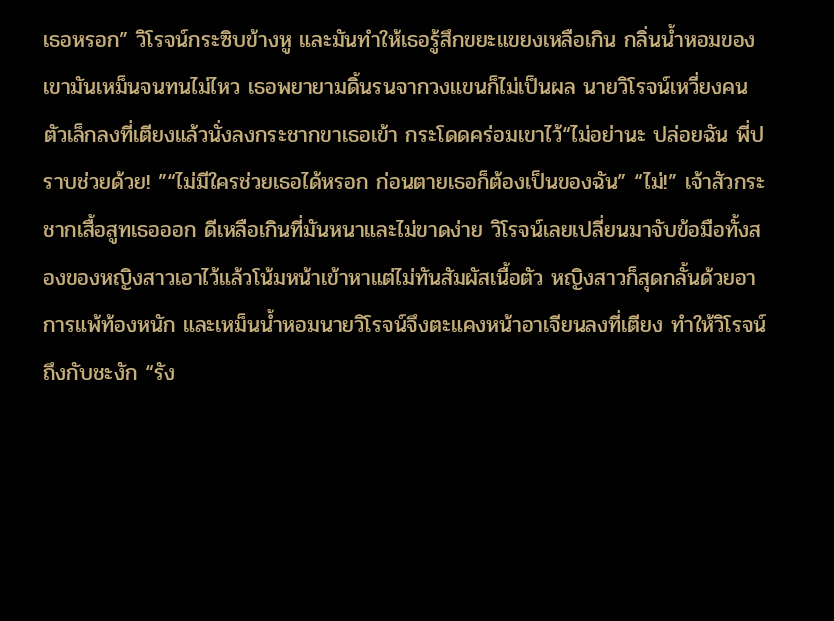เธอหรอก” วิโรจน์กระซิบข้างหู และมันทำให้เธอรู้สึกขยะแขยงเหลือเกิน กลิ่นน้ำหอมของเขามันเหม็นจนทนไม่ไหว เธอพยายามดิ้นรนจากวงแขนก็ไม่เป็นผล นายวิโรจน์เหวี่ยงคนตัวเล็กลงที่เตียงแล้วนั่งลงกระชากขาเธอเข้า กระโดดคร่อมเขาไว้“ไม่อย่านะ ปล่อยฉัน พี่ปราบช่วยด้วย! ”“ไม่มีใครช่วยเธอได้หรอก ก่อนตายเธอก็ต้องเป็นของฉัน” “ไม่!” เจ้าสัวกระชากเสื้อสูทเธอออก ดีเหลือเกินที่มันหนาและไม่ขาดง่าย วิโรจน์เลยเปลี่ยนมาจับข้อมือทั้งสองของหญิงสาวเอาไว้แล้วโน้มหน้าเข้าหาแต่ไม่ทันสัมผัสเนื้อตัว หญิงสาวก็สุดกลั้นด้วยอาการแพ้ท้องหนัก และเหม็นน้ำหอมนายวิโรจน์จึงตะแคงหน้าอาเจียนลงที่เตียง ทำให้วิโรจน์ถึงกับชะงัก “รัง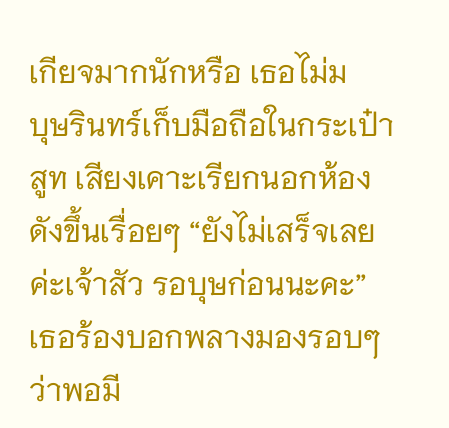เกียจมากนักหรือ เธอไม่ม
บุษรินทร์เก็บมือถือในกระเป๋าสูท เสียงเคาะเรียกนอกห้องดังขึ้นเรื่อยๆ “ยังไม่เสร็จเลยค่ะเจ้าสัว รอบุษก่อนนะคะ” เธอร้องบอกพลางมองรอบๆ ว่าพอมี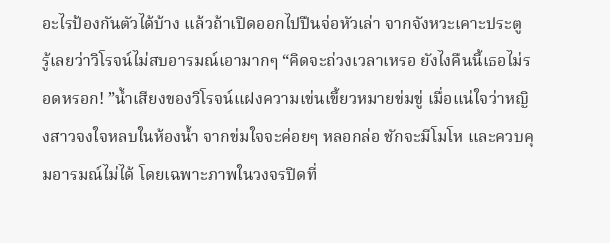อะไรป้องกันตัวได้บ้าง แล้วถ้าเปิดออกไปปืนจ่อหัวเล่า จากจังหวะเคาะประตู รู้เลยว่าวิโรจน์ไม่สบอารมณ์เอามากๆ “คิดจะถ่วงเวลาเหรอ ยังไงคืนนี้เธอไม่รอดหรอก! ”น้ำเสียงของวิโรจน์แฝงความเข่นเขี้ยวหมายข่มขู่ เมื่อแน่ใจว่าหญิงสาวจงใจหลบในห้องน้ำ จากข่มใจจะค่อยๆ หลอกล่อ ชักจะมีโมโห และควบคุมอารมณ์ไม่ได้ โดยเฉพาะภาพในวงจรปิดที่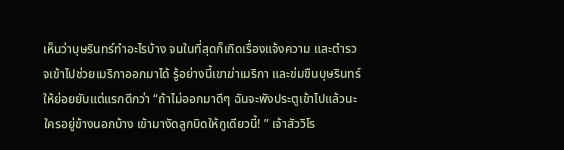เห็นว่าบุษรินทร์ทำอะไรบ้าง จนในที่สุดก็เกิดเรื่องแจ้งความ และตำรวจเข้าไปช่วยเมริกาออกมาได้ รู้อย่างนี้เขาฆ่าเมริกา และข่มขืนบุษรินทร์ให้ย่อยยับแต่แรกดีกว่า “ถ้าไม่ออกมาดีๆ ฉันจะพังประตูเข้าไปแล้วนะ ใครอยู่ข้างนอกบ้าง เข้ามางัดลูกบิดให้กูเดียวนี้! ” เจ้าสัววิโร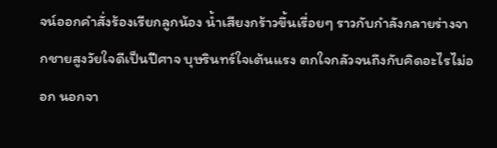จน์ออกคำสั่งร้องเรียกลูกน้อง น้ำเสียงกร้าวขึ้นเรื่อยๆ ราวกับกำลังกลายร่างจากชายสูงวัยใจดีเป็นปีศาจ บุษรินทร์ใจเต้นแรง ตกใจกลัวจนถึงกับคิดอะไรไม่ออก นอกจา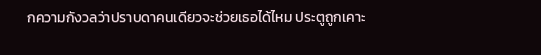กความกังวลว่าปราบดาคนเดียวจะช่วยเธอได้ไหม ประตูถูกเคาะ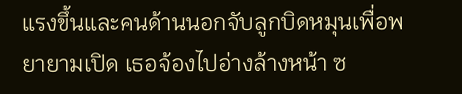แรงขึ้นและคนด้านนอกจับลูกบิดหมุนเพื่อพยายามเปิด เธอจ้องไปอ่างล้างหน้า ซ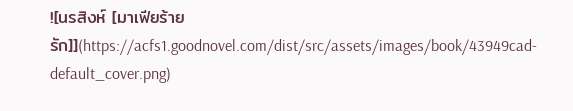![นรสิงห์ [มาเฟียร้ายรัก]](https://acfs1.goodnovel.com/dist/src/assets/images/book/43949cad-default_cover.png)